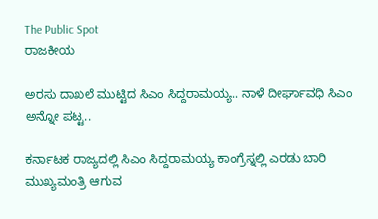The Public Spot
ರಾಜಕೀಯ

ಅರಸು ದಾಖಲೆ ಮುಟ್ಟಿದ ಸಿಎಂ ಸಿದ್ದರಾಮಯ್ಯ.. ನಾಳೆ ದೀರ್ಘಾವಧಿ ಸಿಎಂ ಅನ್ನೋ ಪಟ್ಟ..

ಕರ್ನಾಟಕ ರಾಜ್ಯದಲ್ಲಿ ಸಿಎಂ ಸಿದ್ದರಾಮಯ್ಯ ಕಾಂಗ್ರೆಸ್ನಲ್ಲಿ ಎರಡು ಬಾರಿ ಮುಖ್ಯಮಂತ್ರಿ ಆಗುವ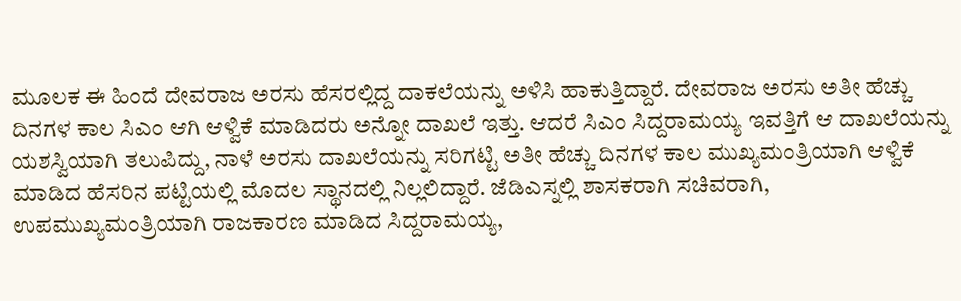ಮೂಲಕ ಈ ಹಿಂದೆ ದೇವರಾಜ ಅರಸು ಹೆಸರಲ್ಲಿದ್ದ ದಾಕಲೆಯನ್ನು ಅಳಿಸಿ ಹಾಕುತ್ತಿದ್ದಾರೆ. ದೇವರಾಜ ಅರಸು ಅತೀ ಹೆಚ್ಚು ದಿನಗಳ ಕಾಲ ಸಿಎಂ ಆಗಿ ಆಳ್ವಿಕೆ ಮಾಡಿದರು ಅನ್ನೋ ದಾಖಲೆ ಇತ್ತು. ಆದರೆ ಸಿಎಂ ಸಿದ್ದರಾಮಯ್ಯ ಇವತ್ತಿಗೆ ಆ ದಾಖಲೆಯನ್ನು ಯಶಸ್ವಿಯಾಗಿ ತಲುಪಿದ್ದು, ನಾಳೆ ಅರಸು ದಾಖಲೆಯನ್ನು ಸರಿಗಟ್ಟಿ ಅತೀ ಹೆಚ್ಚು ದಿನಗಳ ಕಾಲ ಮುಖ್ಯಮಂತ್ರಿಯಾಗಿ ಆಳ್ವಿಕೆ ಮಾಡಿದ ಹೆಸರಿನ ಪಟ್ಟಿಯಲ್ಲಿ ಮೊದಲ ಸ್ಥಾನದಲ್ಲಿ ನಿಲ್ಲಲಿದ್ದಾರೆ. ಜೆಡಿಎಸ್ನಲ್ಲಿ ಶಾಸಕರಾಗಿ ಸಚಿವರಾಗಿ, ಉಪಮುಖ್ಯಮಂತ್ರಿಯಾಗಿ ರಾಜಕಾರಣ ಮಾಡಿದ ಸಿದ್ದರಾಮಯ್ಯ,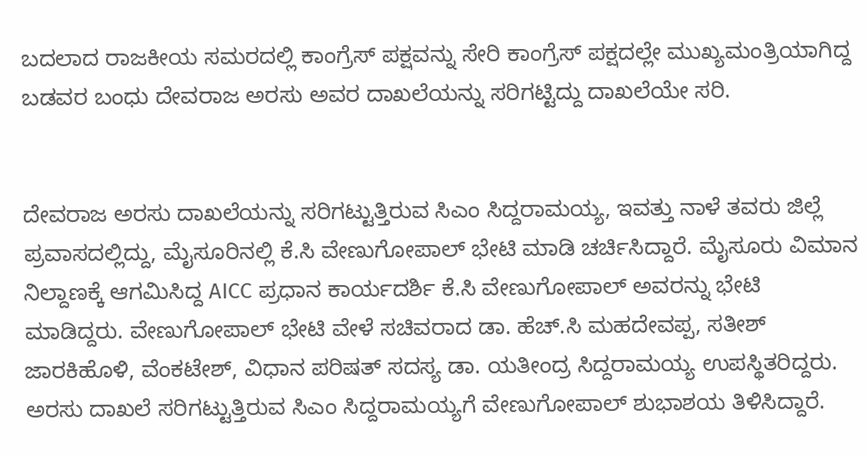ಬದಲಾದ ರಾಜಕೀಯ ಸಮರದಲ್ಲಿ ಕಾಂಗ್ರೆಸ್ ಪಕ್ಷವನ್ನು ಸೇರಿ ಕಾಂಗ್ರೆಸ್ ಪಕ್ಷದಲ್ಲೇ ಮುಖ್ಯಮಂತ್ರಿಯಾಗಿದ್ದ ಬಡವರ ಬಂಧು ದೇವರಾಜ ಅರಸು ಅವರ ದಾಖಲೆಯನ್ನು ಸರಿಗಟ್ಟಿದ್ದು ದಾಖಲೆಯೇ ಸರಿ.


ದೇವರಾಜ ಅರಸು ದಾಖಲೆಯನ್ನು ಸರಿಗಟ್ಟುತ್ತಿರುವ ಸಿಎಂ ಸಿದ್ದರಾಮಯ್ಯ, ಇವತ್ತು ನಾಳೆ ತವರು ಜಿಲ್ಲೆ ಪ್ರವಾಸದಲ್ಲಿದ್ದು, ಮೈಸೂರಿನಲ್ಲಿ ಕೆ‌.ಸಿ ವೇಣುಗೋಪಾಲ್ ಭೇಟಿ ಮಾಡಿ ಚರ್ಚಿಸಿದ್ದಾರೆ. ಮೈಸೂರು ವಿಮಾನ ನಿಲ್ದಾಣಕ್ಕೆ ಆಗಮಿಸಿದ್ದ AICC ಪ್ರಧಾನ ಕಾರ್ಯದರ್ಶಿ ಕೆ.ಸಿ ವೇಣುಗೋಪಾಲ್ ಅವರನ್ನು ಭೇಟಿ ಮಾಡಿದ್ದರು. ವೇಣುಗೋಪಾಲ್ ಭೇಟಿ ವೇಳೆ ಸಚಿವರಾದ ಡಾ. ಹೆಚ್.ಸಿ ಮಹದೇವಪ್ಪ, ಸತೀಶ್ ಜಾರಕಿಹೊಳಿ, ವೆಂಕಟೇಶ್, ವಿಧಾನ ಪರಿಷತ್ ಸದಸ್ಯ ಡಾ. ಯತೀಂದ್ರ ಸಿದ್ದರಾಮಯ್ಯ ಉಪಸ್ಥಿತರಿದ್ದರು. ಅರಸು‌ ದಾಖಲೆ ಸರಿಗಟ್ಟುತ್ತಿರುವ ಸಿಎಂ ಸಿದ್ದರಾಮಯ್ಯಗೆ ವೇಣುಗೋಪಾಲ್ ಶುಭಾಶಯ ತಿಳಿಸಿದ್ದಾರೆ.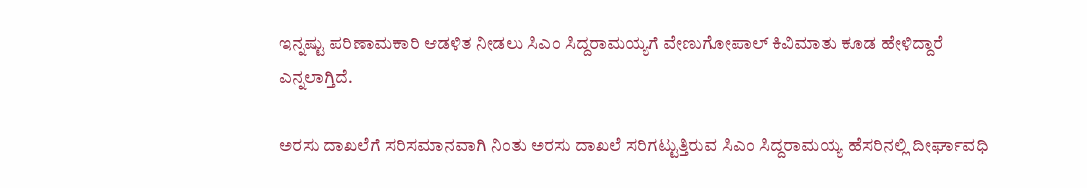ಇನ್ನಷ್ಟು ಪರಿಣಾಮಕಾರಿ ಆಡಳಿತ ನೀಡಲು ಸಿಎಂ ಸಿದ್ದರಾಮಯ್ಯಗೆ ವೇಣುಗೋಪಾಲ್ ಕಿವಿಮಾತು ಕೂಡ ಹೇಳಿದ್ದಾರೆ ಎನ್ನಲಾಗ್ತಿದೆ.

ಅರಸು ದಾಖಲೆಗೆ ಸರಿಸಮಾನವಾಗಿ ನಿಂತು ಅರಸು ದಾಖಲೆ ಸರಿಗಟ್ಟುತ್ತಿರುವ ಸಿಎಂ ಸಿದ್ದರಾಮಯ್ಯ ಹೆಸರಿನಲ್ಲಿ ದೀರ್ಘಾವಧಿ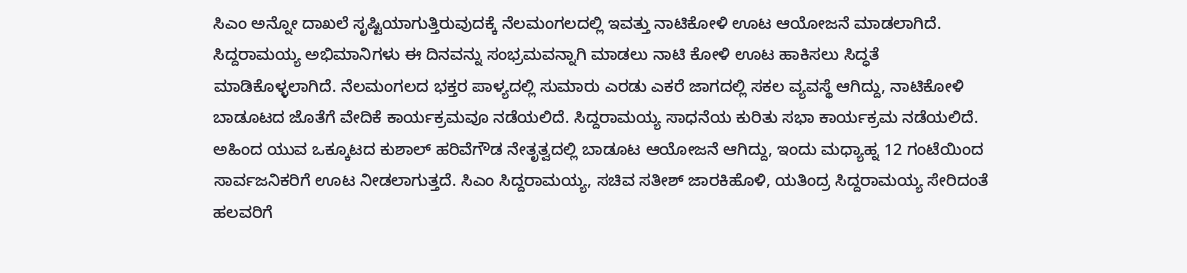ಸಿಎಂ ಅನ್ನೋ ದಾಖಲೆ ಸೃಷ್ಟಿಯಾಗುತ್ತಿರುವುದಕ್ಕೆ ನೆಲಮಂಗಲದಲ್ಲಿ‌ ಇವತ್ತು ನಾಟಿಕೋಳಿ ಊಟ ಆಯೋಜನೆ ಮಾಡಲಾಗಿದೆ. ಸಿದ್ದರಾಮಯ್ಯ ಅಭಿಮಾನಿಗಳು ಈ ದಿನವನ್ನು ಸಂಭ್ರಮವನ್ನಾಗಿ ಮಾಡಲು ನಾಟಿ ಕೋಳಿ ಊಟ ಹಾಕಿಸಲು ಸಿದ್ಧತೆ ಮಾಡಿಕೊಳ್ಳಲಾಗಿದೆ. ನೆಲಮಂಗಲದ ಭಕ್ತರ ಪಾಳ್ಯದಲ್ಲಿ ಸುಮಾರು ಎರಡು ಎಕರೆ ಜಾಗದಲ್ಲಿ ಸಕಲ ವ್ಯವಸ್ಥೆ ಆಗಿದ್ದು, ನಾಟಿಕೋಳಿ ಬಾಡೂಟದ ಜೊತೆಗೆ ವೇದಿಕೆ‌ ಕಾರ್ಯಕ್ರಮವೂ ನಡೆಯಲಿದೆ. ಸಿದ್ದರಾಮಯ್ಯ ಸಾಧನೆಯ ಕುರಿತು ಸಭಾ ಕಾರ್ಯಕ್ರಮ ನಡೆಯಲಿದೆ. ಅಹಿಂದ ಯುವ ಒಕ್ಕೂಟದ ಕುಶಾಲ್ ಹರಿವೆಗೌಡ ನೇತೃತ್ವದಲ್ಲಿ ಬಾಡೂಟ ಆಯೋಜನೆ ಆಗಿದ್ದು, ಇಂದು ಮಧ್ಯಾಹ್ನ 12 ಗಂಟೆಯಿಂದ ಸಾರ್ವಜನಿಕರಿಗೆ ಊಟ ನೀಡಲಾಗುತ್ತದೆ. ಸಿಎಂ‌ ಸಿದ್ದರಾಮಯ್ಯ, ಸಚಿವ ಸತೀಶ್ ಜಾರಕಿಹೊಳಿ, ಯತಿಂದ್ರ ಸಿದ್ದರಾಮಯ್ಯ ಸೇರಿದಂತೆ ಹಲವರಿಗೆ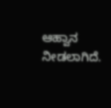ಆಹ್ವಾನ ನೀಡಲಾಗಿದೆ.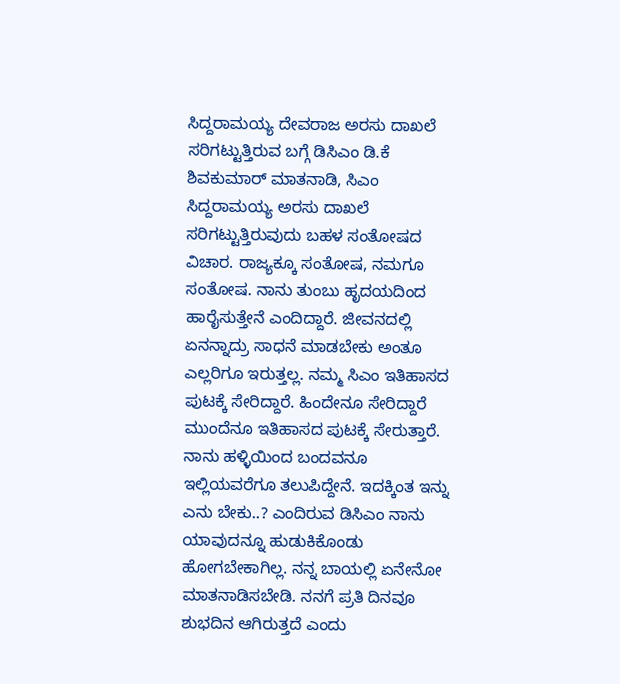ಸಿದ್ದರಾಮಯ್ಯ ದೇವರಾಜ ಅರಸು ದಾಖಲೆ ಸರಿಗಟ್ಟುತ್ತಿರುವ ಬಗ್ಗೆ ಡಿಸಿಎಂ ಡಿ.ಕೆ ಶಿವಕುಮಾರ್ ಮಾತನಾಡಿ, ಸಿಎಂ ಸಿದ್ದರಾಮಯ್ಯ ಅರಸು ದಾಖಲೆ ಸರಿಗಟ್ಟುತ್ತಿರುವುದು ಬಹಳ ಸಂತೋಷದ ವಿಚಾರ. ರಾಜ್ಯಕ್ಕೂ ಸಂತೋಷ, ನಮಗೂ ಸಂತೋಷ. ನಾನು ತುಂಬು ಹೃದಯದಿಂದ ಹಾರೈಸುತ್ತೇನೆ ಎಂದಿದ್ದಾರೆ. ಜೀವನದಲ್ಲಿ ಏನನ್ನಾದ್ರು ಸಾಧನೆ ಮಾಡಬೇಕು ಅಂತೂ ಎಲ್ಲರಿಗೂ ಇರುತ್ತಲ್ಲ. ನಮ್ಮ ಸಿಎಂ ಇತಿಹಾಸದ ಪುಟಕ್ಕೆ ಸೇರಿದ್ದಾರೆ. ಹಿಂದೇನೂ ಸೇರಿದ್ದಾರೆ ಮುಂದೆನೂ ಇತಿಹಾಸದ ಪುಟಕ್ಕೆ ಸೇರುತ್ತಾರೆ. ನಾನು ಹಳ್ಳಿಯಿಂದ ಬಂದವನೂ ಇಲ್ಲಿಯವರೆಗೂ ತಲುಪಿದ್ದೇನೆ. ಇದಕ್ಕಿಂತ ಇನ್ನು ಎನು ಬೇಕು..? ಎಂದಿರುವ ಡಿಸಿಎಂ ನಾನು ಯಾವುದನ್ನೂ ಹುಡುಕಿಕೊಂಡು ಹೋಗಬೇಕಾಗಿಲ್ಲ. ನನ್ನ ಬಾಯಲ್ಲಿ ಏನೇನೋ ಮಾತನಾಡಿಸಬೇಡಿ. ನನಗೆ ಪ್ರತಿ ದಿನವೂ ಶುಭದಿನ ಆಗಿರುತ್ತದೆ ಎಂದು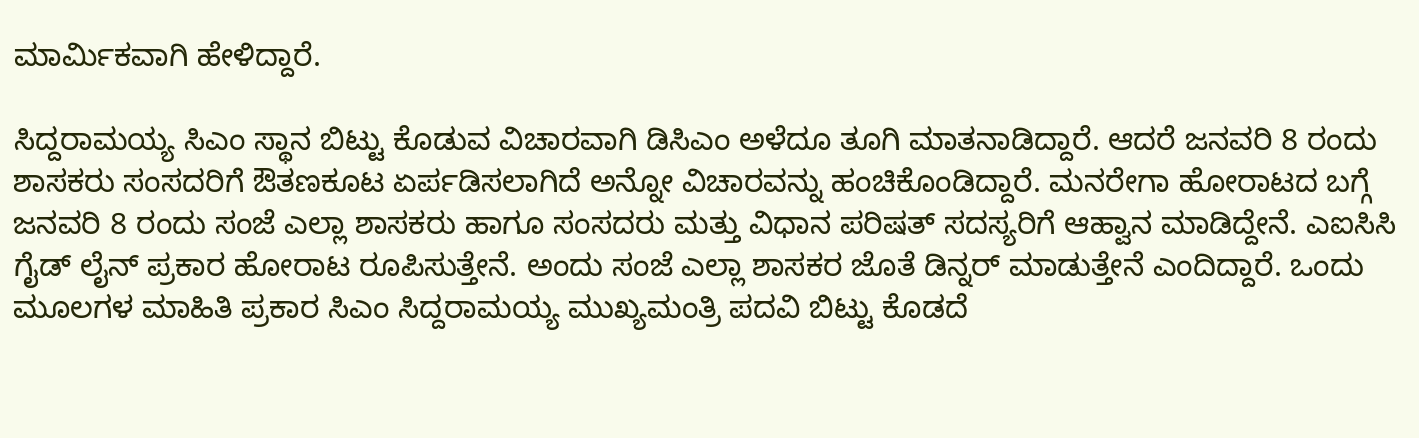ಮಾರ್ಮಿಕವಾಗಿ ಹೇಳಿದ್ದಾರೆ.

ಸಿದ್ದರಾಮಯ್ಯ ಸಿಎಂ ಸ್ಥಾನ ಬಿಟ್ಟು ಕೊಡುವ ವಿಚಾರವಾಗಿ ಡಿಸಿಎಂ ಅಳೆದೂ ತೂಗಿ ಮಾತನಾಡಿದ್ದಾರೆ. ಆದರೆ ಜನವರಿ 8 ರಂದು ಶಾಸಕರು ಸಂಸದರಿಗೆ ಔತಣಕೂಟ ಏರ್ಪಡಿಸಲಾಗಿದೆ ಅನ್ನೋ ವಿಚಾರವನ್ನು ಹಂಚಿಕೊಂಡಿದ್ದಾರೆ. ಮನರೇಗಾ ಹೋರಾಟದ ಬಗ್ಗೆ ಜನವರಿ 8 ರಂದು ಸಂಜೆ ಎಲ್ಲಾ ಶಾಸಕರು ಹಾಗೂ ಸಂಸದರು ಮತ್ತು ವಿಧಾನ ಪರಿಷತ್ ಸದಸ್ಯರಿಗೆ ಆಹ್ವಾನ ಮಾಡಿದ್ದೇನೆ. ಎಐಸಿಸಿ ಗೈಡ್ ಲೈನ್ ಪ್ರಕಾರ ಹೋರಾಟ ರೂಪಿಸುತ್ತೇನೆ. ಅಂದು ಸಂಜೆ ಎಲ್ಲಾ ಶಾಸಕರ ಜೊತೆ ಡಿನ್ನರ್ ಮಾಡುತ್ತೇನೆ ಎಂದಿದ್ದಾರೆ. ಒಂದು ಮೂಲಗಳ ಮಾಹಿತಿ ಪ್ರಕಾರ ಸಿಎಂ ಸಿದ್ದರಾಮಯ್ಯ ಮುಖ್ಯಮಂತ್ರಿ ಪದವಿ ಬಿಟ್ಟು ಕೊಡದೆ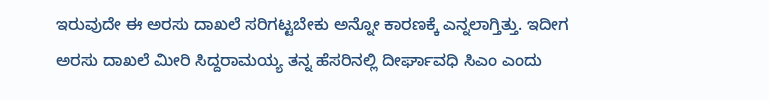ಇರುವುದೇ ಈ ಅರಸು ದಾಖಲೆ ಸರಿಗಟ್ಟಬೇಕು ಅನ್ನೋ ಕಾರಣಕ್ಕೆ ಎನ್ನಲಾಗ್ತಿತ್ತು. ಇದೀಗ ಅರಸು ದಾಖಲೆ ಮೀರಿ ಸಿದ್ದರಾಮಯ್ಯ ತನ್ನ ಹೆಸರಿನಲ್ಲಿ ದೀರ್ಘಾವಧಿ ಸಿಎಂ ಎಂದು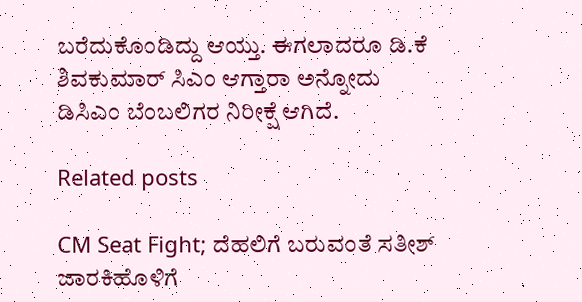ಬರೆದುಕೊಂಡಿದ್ದು ಆಯ್ತು. ಈಗಲಾದರೂ ಡಿ.ಕೆ ಶಿವಕುಮಾರ್ ಸಿಎಂ ಆಗ್ತಾರಾ ಅನ್ನೋದು ಡಿಸಿಎಂ ಬೆಂಬಲಿಗರ ನಿರೀಕ್ಷೆ ಆಗಿದೆ.

Related posts

CM Seat Fight; ದೆಹಲಿಗೆ ಬರುವಂತೆ ಸತೀಶ್‌ ಜಾರಕಿಹೊಳಿಗೆ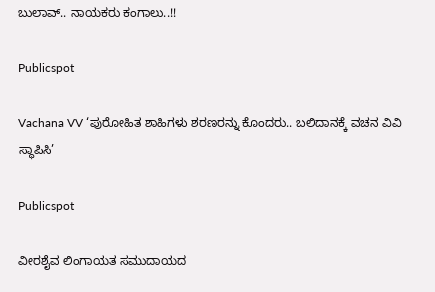ಬುಲಾವ್.. ನಾಯಕರು ಕಂಗಾಲು..!!

Publicspot

Vachana VV ‘ಪುರೋಹಿತ ಶಾಹಿಗಳು ಶರಣರನ್ನು ಕೊಂದರು.. ಬಲಿದಾನಕ್ಕೆ ವಚನ ವಿವಿ ಸ್ಥಾಪಿಸಿ’

Publicspot

ವೀರಶೈವ ಲಿಂಗಾಯತ ಸಮುದಾಯದ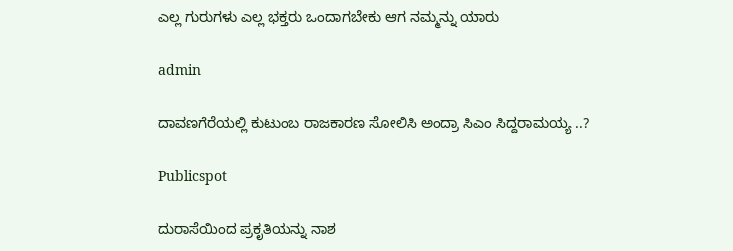ಎಲ್ಲ ಗುರುಗಳು ಎಲ್ಲ ಭಕ್ತರು ಒಂದಾಗಬೇಕು ಆಗ ನಮ್ಮನ್ನು ಯಾರು

admin

ದಾವಣಗೆರೆಯಲ್ಲಿ ಕುಟುಂಬ ರಾಜಕಾರಣ ಸೋಲಿಸಿ ಅಂದ್ರಾ ಸಿಎಂ ಸಿದ್ದರಾಮಯ್ಯ ..?

Publicspot

ದುರಾಸೆಯಿಂದ ಪ್ರಕೃತಿಯನ್ನು ನಾಶ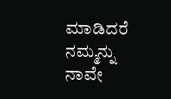ಮಾಡಿದರೆ ನಮ್ಮನ್ನು ನಾವೇ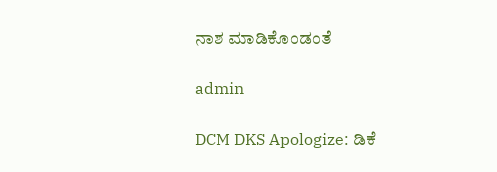ನಾಶ ಮಾಡಿಕೊಂಡಂತೆ

admin

DCM DKS Apologize: ಡಿಕೆ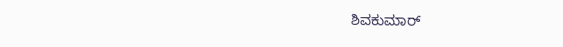ಶಿವಕುಮಾರ್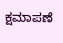ಕ್ಷಮಾಪಣೆ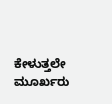ಕೇಳುತ್ತಲೇ ಮೂರ್ಖರು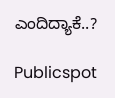ಎಂದಿದ್ಯಾಕೆ..?

Publicspot